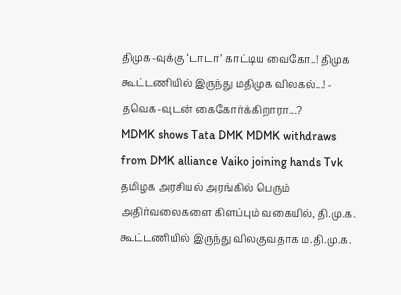திமுக-வுக்கு ‘டாடா’ காட்டிய வைகோ..! திமுக கூட்டணியில் இருந்து மதிமுக விலகல்...! - தவெக-வுடன் கைகோர்க்கிறாரா...?
MDMK shows Tata DMK MDMK withdraws from DMK alliance Vaiko joining hands Tvk
தமிழக அரசியல் அரங்கில் பெரும் அதிர்வலைகளை கிளப்பும் வகையில், தி.மு.க. கூட்டணியில் இருந்து விலகுவதாக ம.தி.மு.க.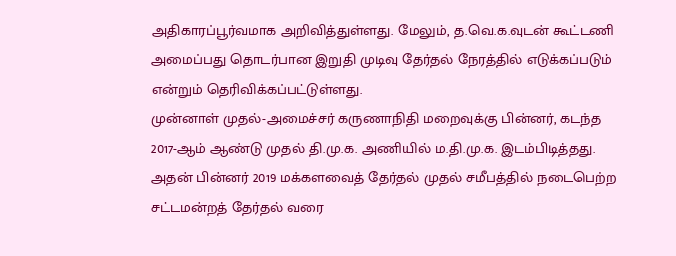அதிகாரப்பூர்வமாக அறிவித்துள்ளது. மேலும், த.வெ.க.வுடன் கூட்டணி அமைப்பது தொடர்பான இறுதி முடிவு தேர்தல் நேரத்தில் எடுக்கப்படும் என்றும் தெரிவிக்கப்பட்டுள்ளது.
முன்னாள் முதல்-அமைச்சர் கருணாநிதி மறைவுக்கு பின்னர், கடந்த 2017-ஆம் ஆண்டு முதல் தி.மு.க. அணியில் ம.தி.மு.க. இடம்பிடித்தது. அதன் பின்னர் 2019 மக்களவைத் தேர்தல் முதல் சமீபத்தில் நடைபெற்ற சட்டமன்றத் தேர்தல் வரை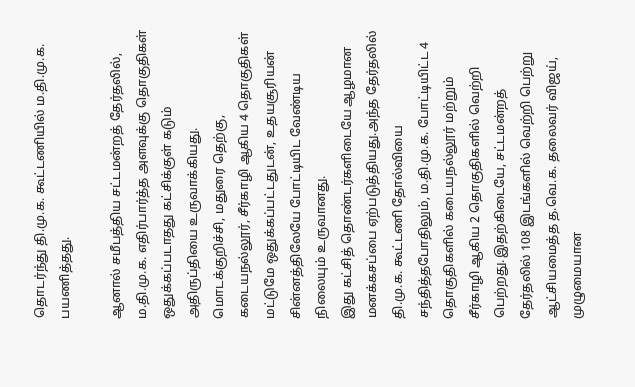தொடர்ந்து தி.மு.க. கூட்டணியில் ம.தி.மு.க. பயணித்தது.

ஆனால் சமீபத்திய சட்டமன்றத் தேர்தலில், ம.தி.மு.க. எதிர்பார்த்த அளவுக்கு தொகுதிகள் ஒதுக்கப்படாதது கட்சிக்குள் கடும் அதிருப்தியை உருவாக்கியது. மொடக்குறிச்சி, மதுரை தெற்கு, கடையநல்லூர், சீர்காழி ஆகிய 4 தொகுதிகள் மட்டுமே ஒதுக்கப்பட்டதுடன், உதயசூரியன் சின்னத்திலேயே போட்டியிட வேண்டிய நிலையும் உருவானது.
இது கட்சித் தொண்டர்களிடையே ஆழமான மனக்கசப்பை ஏற்படுத்தியது.அந்த தேர்தலில் தி.மு.க. கூட்டணி தோல்வியை சந்தித்தபோதிலும், ம.தி.மு.க. போட்டியிட்ட 4 தொகுதிகளில் கடையநல்லூர் மற்றும் சீர்காழி ஆகிய 2 தொகுதிகளில் வெற்றி பெற்றது.இதற்கிடையே, சட்டமன்றத் தேர்தலில் 108 இடங்களில் வெற்றி பெற்று ஆட்சியமைத்த த.வெ.க. தலைவர் விஜய், முழுமையான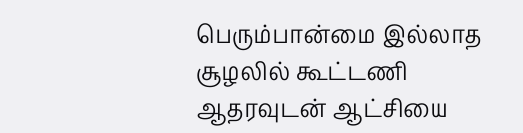பெரும்பான்மை இல்லாத சூழலில் கூட்டணி ஆதரவுடன் ஆட்சியை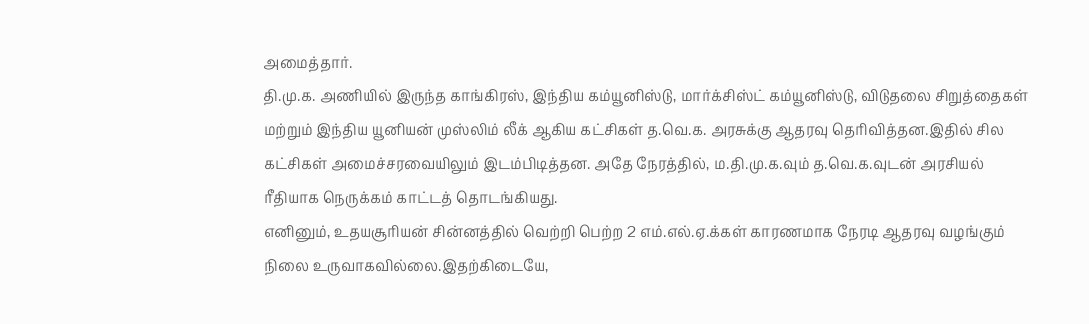அமைத்தார்.
தி.மு.க. அணியில் இருந்த காங்கிரஸ், இந்திய கம்யூனிஸ்டு, மார்க்சிஸ்ட் கம்யூனிஸ்டு, விடுதலை சிறுத்தைகள் மற்றும் இந்திய யூனியன் முஸ்லிம் லீக் ஆகிய கட்சிகள் த.வெ.க. அரசுக்கு ஆதரவு தெரிவித்தன.இதில் சில கட்சிகள் அமைச்சரவையிலும் இடம்பிடித்தன. அதே நேரத்தில், ம.தி.மு.க.வும் த.வெ.க.வுடன் அரசியல் ரீதியாக நெருக்கம் காட்டத் தொடங்கியது.
எனினும், உதயசூரியன் சின்னத்தில் வெற்றி பெற்ற 2 எம்.எல்.ஏ.க்கள் காரணமாக நேரடி ஆதரவு வழங்கும் நிலை உருவாகவில்லை.இதற்கிடையே,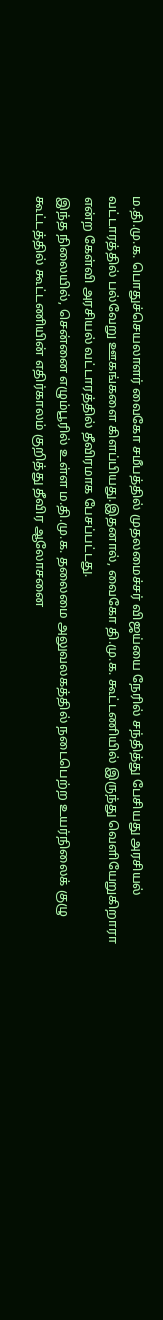ம.தி.மு.க. பொதுச்செயலாளர் வைகோ சமீபத்தில் முதலமைச்சர் விஜய்யை நேரில் சந்தித்து பேசியது அரசியல் வட்டாரத்தில் பல்வேறு ஊகங்களை கிளப்பியது.இதனால், வைகோ தி.மு.க. கூட்டணியில் இருந்து வெளியேறுகிறாரா என்ற கேள்வி அரசியல் வட்டாரத்தில் தீவிரமாக பேசப்பட்டது.
இந்த நிலையில், சென்னை எழும்பூரில் உள்ள ம.தி.மு.க. தலைமை அலுவலகத்தில் நடைபெற்ற உயர்நிலைக் குழு கூட்டத்தில் கூட்டணியின் எதிர்காலம் குறித்து தீவிர ஆலோசனை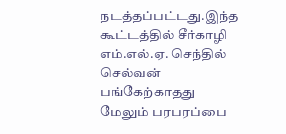நடத்தப்பட்டது.இந்த கூட்டத்தில் சீர்காழி எம்.எல்.ஏ. செந்தில் செல்வன் பங்கேற்காதது மேலும் பரபரப்பை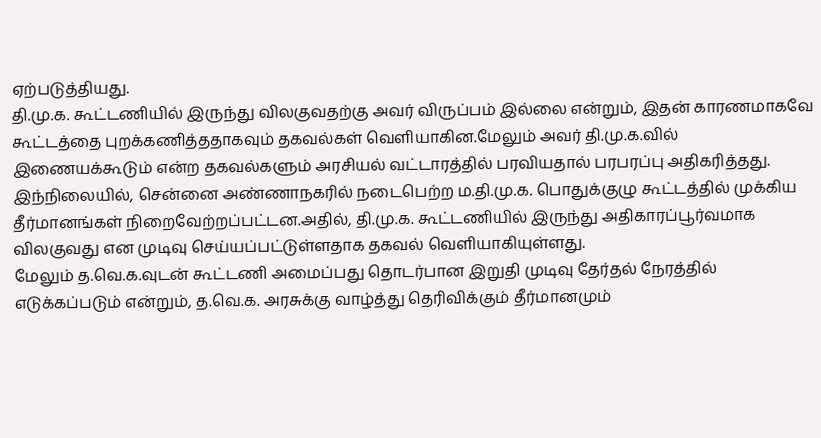ஏற்படுத்தியது.
தி.மு.க. கூட்டணியில் இருந்து விலகுவதற்கு அவர் விருப்பம் இல்லை என்றும், இதன் காரணமாகவே கூட்டத்தை புறக்கணித்ததாகவும் தகவல்கள் வெளியாகின.மேலும் அவர் தி.மு.க.வில் இணையக்கூடும் என்ற தகவல்களும் அரசியல் வட்டாரத்தில் பரவியதால் பரபரப்பு அதிகரித்தது.
இந்நிலையில், சென்னை அண்ணாநகரில் நடைபெற்ற ம.தி.மு.க. பொதுக்குழு கூட்டத்தில் முக்கிய தீர்மானங்கள் நிறைவேற்றப்பட்டன.அதில், தி.மு.க. கூட்டணியில் இருந்து அதிகாரப்பூர்வமாக விலகுவது என முடிவு செய்யப்பட்டுள்ளதாக தகவல் வெளியாகியுள்ளது.
மேலும் த.வெ.க.வுடன் கூட்டணி அமைப்பது தொடர்பான இறுதி முடிவு தேர்தல் நேரத்தில் எடுக்கப்படும் என்றும், த.வெ.க. அரசுக்கு வாழ்த்து தெரிவிக்கும் தீர்மானமும்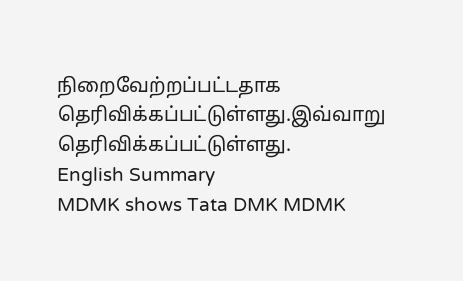நிறைவேற்றப்பட்டதாக தெரிவிக்கப்பட்டுள்ளது.இவ்வாறு தெரிவிக்கப்பட்டுள்ளது.
English Summary
MDMK shows Tata DMK MDMK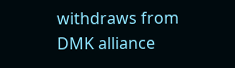withdraws from DMK alliance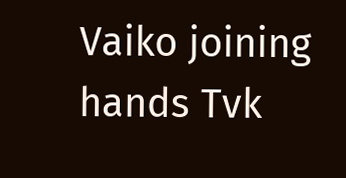Vaiko joining hands Tvk